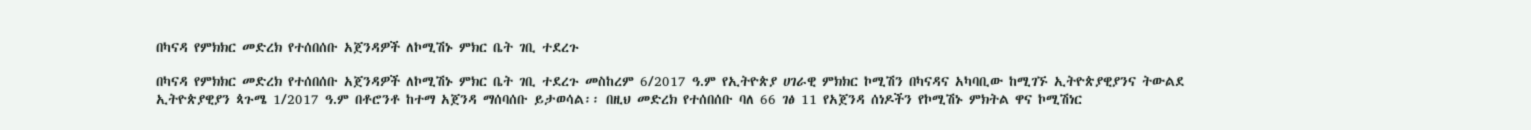በካናዳ የምክክር መድረክ የተሰበሰቡ አጀንዳዎች ለኮሚሽኑ ምክር ቤት ገቢ ተደረጉ

በካናዳ የምክክር መድረክ የተሰበሰቡ አጀንዳዎች ለኮሚሽኑ ምክር ቤት ገቢ ተደረጉ መስከረም 6/2017 ዓ.ም የኢትዮጵያ ሀገራዊ ምክክር ኮሚሽን በካናዳና አካባቢው ከሚገኙ ኢትዮጵያዊያንና ትውልደ ኢትዮጵያዊያን ጳጉሜ 1/2017 ዓ.ም በቶሮንቶ ከተማ አጀንዳ ማሰባሰቡ ይታወሳል፡፡ በዚህ መድረክ የተሰበሰቡ ባለ 66 ገፅ 11 የአጀንዳ ሰነዶችን የኮሚሽኑ ምክትል ዋና ኮሚሽነር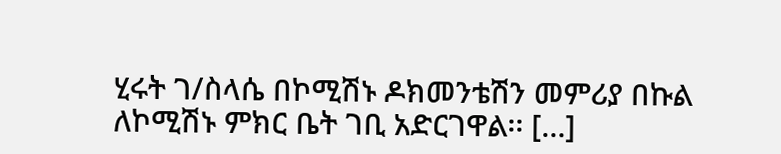ሂሩት ገ/ስላሴ በኮሚሽኑ ዶክመንቴሽን መምሪያ በኩል ለኮሚሽኑ ምክር ቤት ገቢ አድርገዋል፡፡ […]